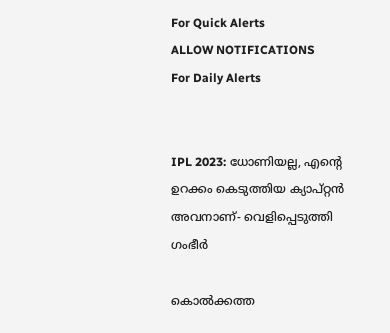For Quick Alerts
ALLOW NOTIFICATIONS
For Daily Alerts


IPL 2023: ധോണിയല്ല, എന്റെ ഉറക്കം കെടുത്തിയ ക്യാപ്റ്റന്‍ അവനാണ്- വെളിപ്പെടുത്തി ഗംഭീര്‍

കൊല്‍ക്കത്ത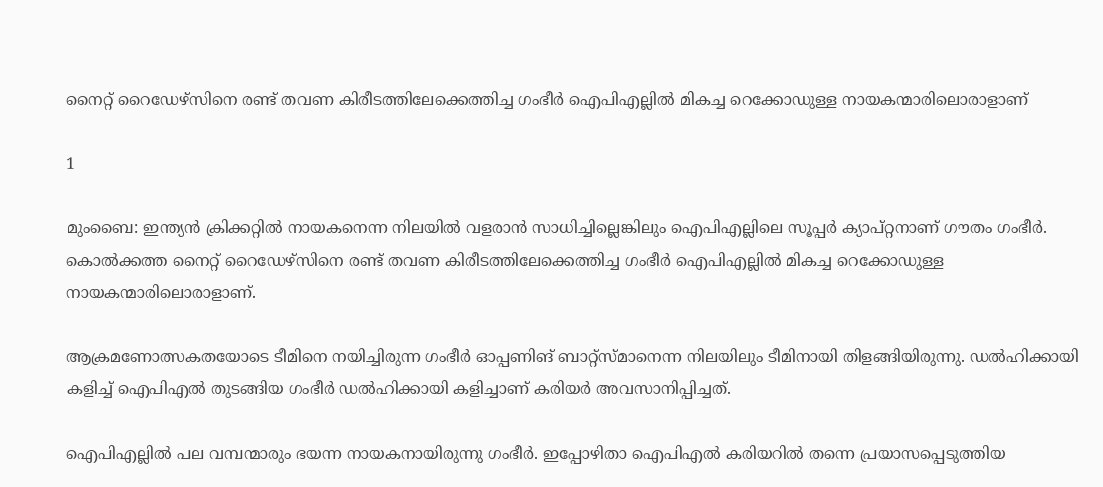നൈറ്റ് റൈഡേഴ്‌സിനെ രണ്ട് തവണ കിരീടത്തിലേക്കെത്തിച്ച ഗംഭീര്‍ ഐപിഎല്ലില്‍ മികച്ച റെക്കോഡുള്ള നായകന്മാരിലൊരാളാണ്

1

മുംബൈ: ഇന്ത്യന്‍ ക്രിക്കറ്റില്‍ നായകനെന്ന നിലയില്‍ വളരാന്‍ സാധിച്ചില്ലെങ്കിലും ഐപിഎല്ലിലെ സൂപ്പര്‍ ക്യാപ്റ്റനാണ് ഗൗതം ഗംഭീര്‍. കൊല്‍ക്കത്ത നൈറ്റ് റൈഡേഴ്‌സിനെ രണ്ട് തവണ കിരീടത്തിലേക്കെത്തിച്ച ഗംഭീര്‍ ഐപിഎല്ലില്‍ മികച്ച റെക്കോഡുള്ള നായകന്മാരിലൊരാളാണ്.

ആക്രമണോത്സകതയോടെ ടീമിനെ നയിച്ചിരുന്ന ഗംഭീര്‍ ഓപ്പണിങ് ബാറ്റ്‌സ്മാനെന്ന നിലയിലും ടീമിനായി തിളങ്ങിയിരുന്നു. ഡല്‍ഹിക്കായി കളിച്ച് ഐപിഎല്‍ തുടങ്ങിയ ഗംഭീര്‍ ഡല്‍ഹിക്കായി കളിച്ചാണ് കരിയര്‍ അവസാനിപ്പിച്ചത്.

ഐപിഎല്ലില്‍ പല വമ്പന്മാരും ഭയന്ന നായകനായിരുന്നു ഗംഭീര്‍. ഇപ്പോഴിതാ ഐപിഎല്‍ കരിയറില്‍ തന്നെ പ്രയാസപ്പെടുത്തിയ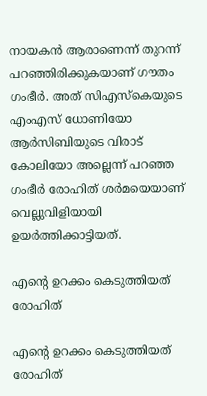നായകന്‍ ആരാണെന്ന് തുറന്ന് പറഞ്ഞിരിക്കുകയാണ് ഗൗതം ഗംഭീര്‍. അത് സിഎസ്‌കെയുടെ എംഎസ് ധോണിയോ ആര്‍സിബിയുടെ വിരാട് കോലിയോ അല്ലെന്ന് പറഞ്ഞ ഗംഭീര്‍ രോഹിത് ശര്‍മയെയാണ് വെല്ലുവിളിയായി ഉയര്‍ത്തിക്കാട്ടിയത്.

എന്റെ ഉറക്കം കെടുത്തിയത് രോഹിത്

എന്റെ ഉറക്കം കെടുത്തിയത് രോഹിത്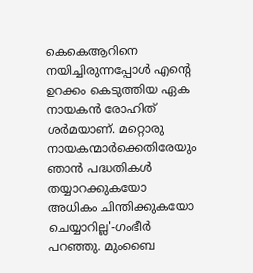കെകെആറിനെ നയിച്ചിരുന്നപ്പോള്‍ എന്റെ ഉറക്കം കെടുത്തിയ ഏക നായകന്‍ രോഹിത് ശര്‍മയാണ്. മറ്റൊരു നായകന്മാര്‍ക്കെതിരേയും ഞാന്‍ പദ്ധതികള്‍ തയ്യാറക്കുകയോ അധികം ചിന്തിക്കുകയോ ചെയ്യാറില്ല'-ഗംഭീര്‍ പറഞ്ഞു. മുംബൈ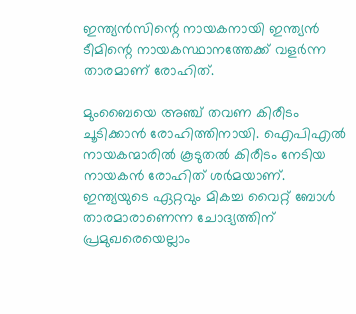ഇന്ത്യന്‍സിന്റെ നായകനായി ഇന്ത്യന്‍ ടീമിന്റെ നായകസ്ഥാനത്തേക്ക് വളര്‍ന്ന താരമാണ് രോഹിത്.

മുംബൈയെ അഞ്ച് തവണ കിരീടം ചൂടിക്കാന്‍ രോഹിത്തിനായി. ഐപിഎല്‍ നായകന്മാരില്‍ കൂടുതല്‍ കിരീടം നേടിയ നായകന്‍ രോഹിത് ശര്‍മയാണ്. ഇന്ത്യയുടെ ഏറ്റവും മികച്ച വൈറ്റ് ബോള്‍ താരമാരാണെന്ന ചോദ്യത്തിന് പ്രമുഖരെയെല്ലാം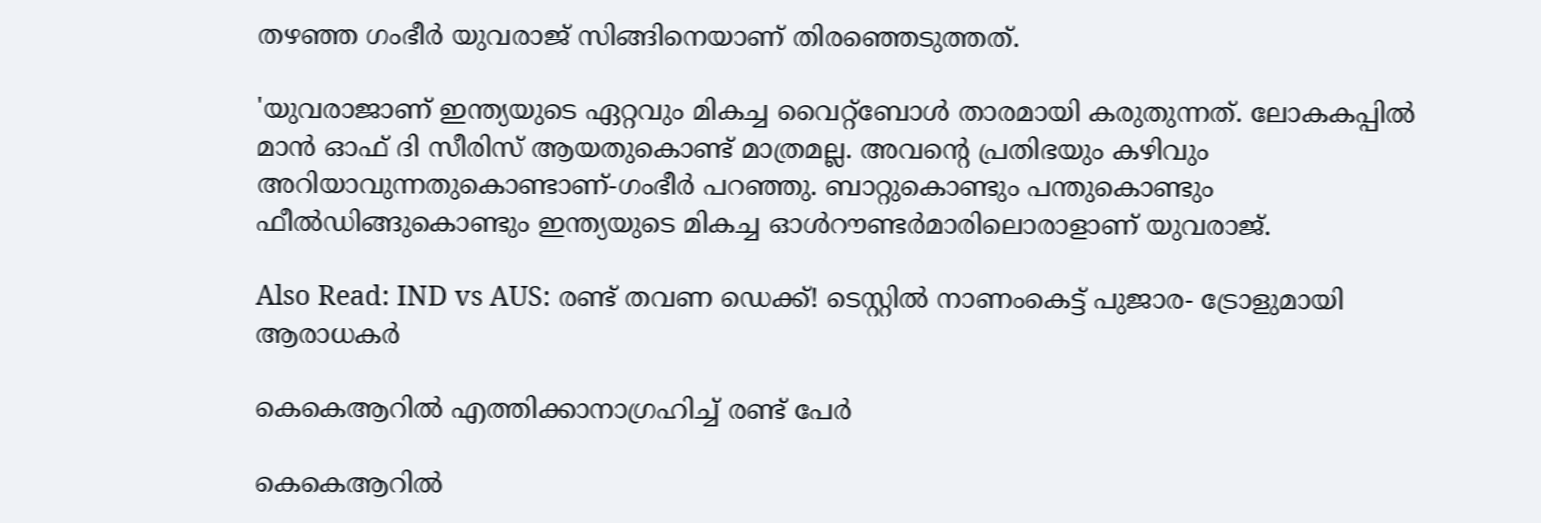തഴഞ്ഞ ഗംഭീര്‍ യുവരാജ് സിങ്ങിനെയാണ് തിരഞ്ഞെടുത്തത്.

'യുവരാജാണ് ഇന്ത്യയുടെ ഏറ്റവും മികച്ച വൈറ്റ്‌ബോള്‍ താരമായി കരുതുന്നത്. ലോകകപ്പില്‍ മാന്‍ ഓഫ് ദി സീരിസ് ആയതുകൊണ്ട് മാത്രമല്ല. അവന്റെ പ്രതിഭയും കഴിവും അറിയാവുന്നതുകൊണ്ടാണ്-ഗംഭീര്‍ പറഞ്ഞു. ബാറ്റുകൊണ്ടും പന്തുകൊണ്ടും ഫീല്‍ഡിങ്ങുകൊണ്ടും ഇന്ത്യയുടെ മികച്ച ഓള്‍റൗണ്ടര്‍മാരിലൊരാളാണ് യുവരാജ്.

Also Read: IND vs AUS: രണ്ട് തവണ ഡെക്ക്! ടെസ്റ്റില്‍ നാണംകെട്ട് പുജാര- ട്രോളുമായി ആരാധകര്‍

കെകെആറില്‍ എത്തിക്കാനാഗ്രഹിച്ച് രണ്ട് പേര്‍

കെകെആറില്‍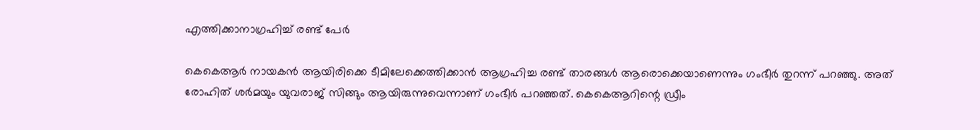എത്തിക്കാനാഗ്രഹിച്ച് രണ്ട് പേര്‍

കെകെആര്‍ നായകന്‍ ആയിരിക്കെ ടീമിലേക്കെത്തിക്കാന്‍ ആഗ്രഹിച്ച രണ്ട് താരങ്ങള്‍ ആരൊക്കെയാണെന്നും ഗംഭീര്‍ തുറന്ന് പറഞ്ഞു. അത് രോഹിത് ശര്‍മയും യുവരാജ് സിങ്ങും ആയിരുന്നുവെന്നാണ് ഗംഭീര്‍ പറഞ്ഞത്. കെകെആറിന്റെ ഡ്രീം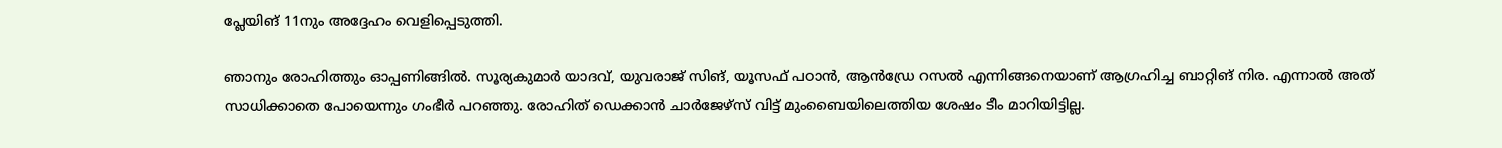പ്ലേയിങ് 11നും അദ്ദേഹം വെളിപ്പെടുത്തി.

ഞാനും രോഹിത്തും ഓപ്പണിങ്ങില്‍. സൂര്യകുമാര്‍ യാദവ്, യുവരാജ് സിങ്, യൂസഫ് പഠാന്‍, ആന്‍ഡ്രേ റസല്‍ എന്നിങ്ങനെയാണ് ആഗ്രഹിച്ച ബാറ്റിങ് നിര. എന്നാല്‍ അത് സാധിക്കാതെ പോയെന്നും ഗംഭീര്‍ പറഞ്ഞു. രോഹിത് ഡെക്കാന്‍ ചാര്‍ജേഴ്‌സ് വിട്ട് മുംബൈയിലെത്തിയ ശേഷം ടീം മാറിയിട്ടില്ല.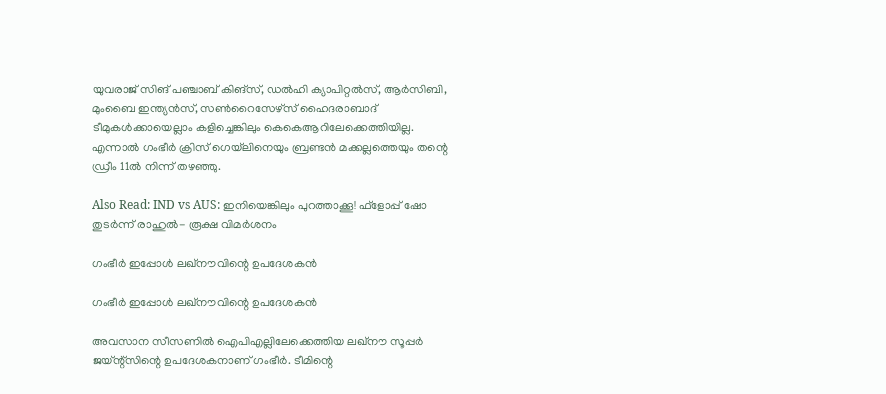യുവരാജ് സിങ് പഞ്ചാബ് കിങ്‌സ്, ഡല്‍ഹി ക്യാപിറ്റല്‍സ്, ആര്‍സിബി, മുംബൈ ഇന്ത്യന്‍സ്, സണ്‍റൈസേഴ്‌സ് ഹൈദരാബാദ് ടീമുകള്‍ക്കായെല്ലാം കളിച്ചെങ്കിലും കെകെആറിലേക്കെത്തിയില്ല. എന്നാല്‍ ഗംഭീര്‍ ക്രിസ് ഗെയ്‌ലിനെയും ബ്രണ്ടന്‍ മക്കല്ലത്തെയും തന്റെ ഡ്രീം 11ല്‍ നിന്ന് തഴഞ്ഞു.

Also Read: IND vs AUS: ഇനിയെങ്കിലും പുറത്താക്കൂ! ഫ്‌ളോപ്പ് ഷോ തുടര്‍ന്ന് രാഹുല്‍- രൂക്ഷ വിമര്‍ശനം

ഗംഭീര്‍ ഇപ്പോള്‍ ലഖ്‌നൗവിന്റെ ഉപദേശകന്‍

ഗംഭീര്‍ ഇപ്പോള്‍ ലഖ്‌നൗവിന്റെ ഉപദേശകന്‍

അവസാന സീസണില്‍ ഐപിഎല്ലിലേക്കെത്തിയ ലഖ്‌നൗ സൂപ്പര്‍ ജയ്ന്റ്‌സിന്റെ ഉപദേശകനാണ് ഗംഭീര്‍. ടീമിന്റെ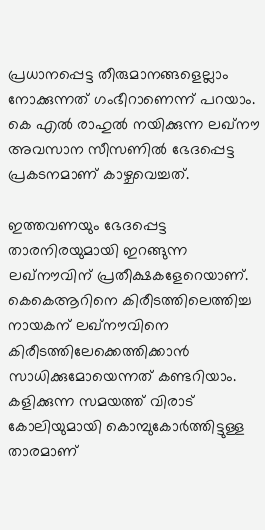പ്രധാനപ്പെട്ട തീരുമാനങ്ങളെല്ലാം നോക്കുന്നത് ഗംഭീറാണെന്ന് പറയാം. കെ എല്‍ രാഹുല്‍ നയിക്കുന്ന ലഖ്‌നൗ അവസാന സീസണില്‍ ഭേദപ്പെട്ട പ്രകടനമാണ് കാഴ്ചവെച്ചത്.

ഇത്തവണയും ഭേദപ്പെട്ട താരനിരയുമായി ഇറങ്ങുന്ന ലഖ്‌നൗവിന് പ്രതീക്ഷകളേറെയാണ്. കെകെആറിനെ കിരീടത്തിലെത്തിച്ച നായകന് ലഖ്‌നൗവിനെ കിരീടത്തിലേക്കെത്തിക്കാന്‍ സാധിക്കുമോയെന്നത് കണ്ടറിയാം. കളിക്കുന്ന സമയത്ത് വിരാട് കോലിയുമായി കൊമ്പുകോര്‍ത്തിട്ടുള്ള താരമാണ്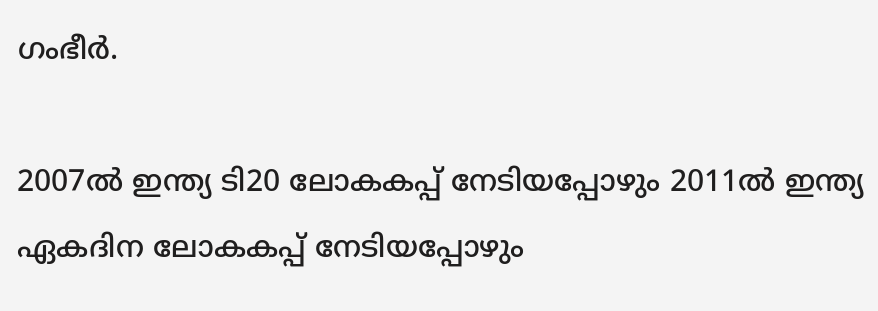ഗംഭീര്‍.

2007ല്‍ ഇന്ത്യ ടി20 ലോകകപ്പ് നേടിയപ്പോഴും 2011ല്‍ ഇന്ത്യ ഏകദിന ലോകകപ്പ് നേടിയപ്പോഴും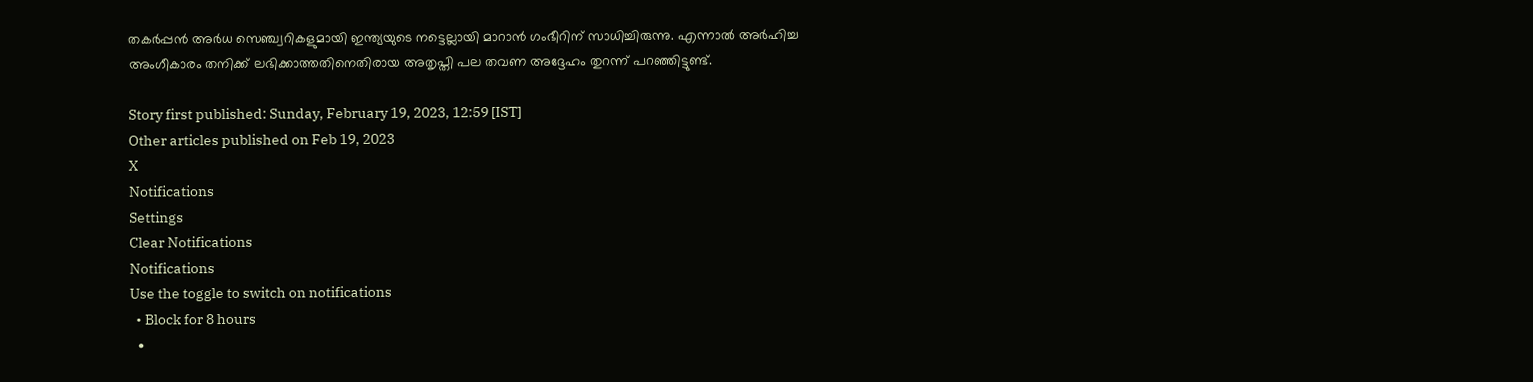തകര്‍പ്പന്‍ അര്‍ധ സെഞ്ച്വറികളുമായി ഇന്ത്യയുടെ നട്ടെല്ലായി മാറാന്‍ ഗംഭീറിന് സാധിച്ചിരുന്നു. എന്നാല്‍ അര്‍ഹിച്ച അംഗീകാരം തനിക്ക് ലഭിക്കാത്തതിനെതിരായ അതൃപ്തി പല തവണ അദ്ദേഹം തുറന്ന് പറഞ്ഞിട്ടുണ്ട്.

Story first published: Sunday, February 19, 2023, 12:59 [IST]
Other articles published on Feb 19, 2023
X
Notifications
Settings
Clear Notifications
Notifications
Use the toggle to switch on notifications
  • Block for 8 hours
  •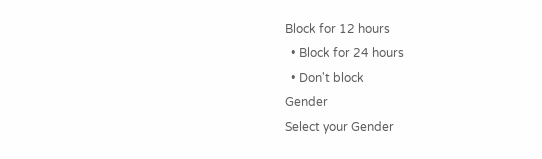Block for 12 hours
  • Block for 24 hours
  • Don't block
Gender
Select your Gender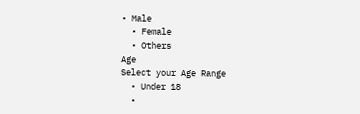• Male
  • Female
  • Others
Age
Select your Age Range
  • Under 18
  •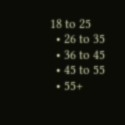18 to 25
  • 26 to 35
  • 36 to 45
  • 45 to 55
  • 55+